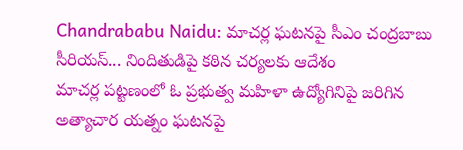Chandrababu Naidu: మాచర్ల ఘటనపై సీఎం చంద్రబాబు సీరియస్... నిందితుడిపై కఠిన చర్యలకు ఆదేశం
మాచర్ల పట్టణంలో ఓ ప్రభుత్వ మహిళా ఉద్యోగినిపై జరిగిన అత్యాచార యత్నం ఘటనపై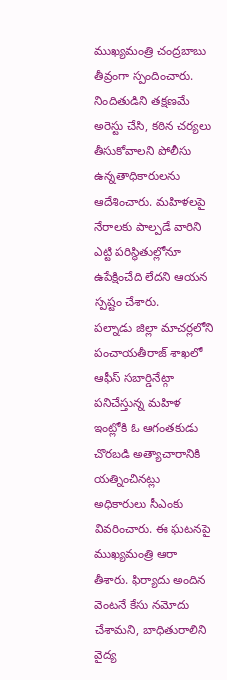ముఖ్యమంత్రి చంద్రబాబు తీవ్రంగా స్పందించారు. నిందితుడిని తక్షణమే అరెస్టు చేసి, కఠిన చర్యలు తీసుకోవాలని పోలీసు ఉన్నతాధికారులను ఆదేశించారు. మహిళలపై నేరాలకు పాల్పడే వారిని ఎట్టి పరిస్థితుల్లోనూ ఉపేక్షించేది లేదని ఆయన స్పష్టం చేశారు.
పల్నాడు జిల్లా మాచర్లలోని పంచాయతీరాజ్ శాఖలో ఆఫీస్ సబార్డినేట్గా పనిచేస్తున్న మహిళ ఇంట్లోకి ఓ ఆగంతకుడు చొరబడి అత్యాచారానికి యత్నించినట్లు అధికారులు సీఎంకు వివరించారు. ఈ ఘటనపై ముఖ్యమంత్రి ఆరా తీశారు. ఫిర్యాదు అందిన వెంటనే కేసు నమోదు చేశామని, బాధితురాలిని వైద్య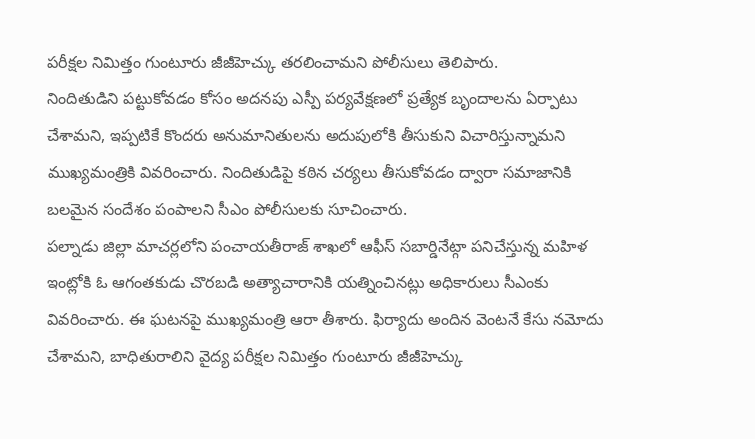పరీక్షల నిమిత్తం గుంటూరు జీజీహెచ్కు తరలించామని పోలీసులు తెలిపారు.
నిందితుడిని పట్టుకోవడం కోసం అదనపు ఎస్పీ పర్యవేక్షణలో ప్రత్యేక బృందాలను ఏర్పాటు చేశామని, ఇప్పటికే కొందరు అనుమానితులను అదుపులోకి తీసుకుని విచారిస్తున్నామని ముఖ్యమంత్రికి వివరించారు. నిందితుడిపై కఠిన చర్యలు తీసుకోవడం ద్వారా సమాజానికి బలమైన సందేశం పంపాలని సీఎం పోలీసులకు సూచించారు.
పల్నాడు జిల్లా మాచర్లలోని పంచాయతీరాజ్ శాఖలో ఆఫీస్ సబార్డినేట్గా పనిచేస్తున్న మహిళ ఇంట్లోకి ఓ ఆగంతకుడు చొరబడి అత్యాచారానికి యత్నించినట్లు అధికారులు సీఎంకు వివరించారు. ఈ ఘటనపై ముఖ్యమంత్రి ఆరా తీశారు. ఫిర్యాదు అందిన వెంటనే కేసు నమోదు చేశామని, బాధితురాలిని వైద్య పరీక్షల నిమిత్తం గుంటూరు జీజీహెచ్కు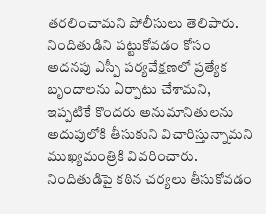తరలించామని పోలీసులు తెలిపారు.
నిందితుడిని పట్టుకోవడం కోసం అదనపు ఎస్పీ పర్యవేక్షణలో ప్రత్యేక బృందాలను ఏర్పాటు చేశామని, ఇప్పటికే కొందరు అనుమానితులను అదుపులోకి తీసుకుని విచారిస్తున్నామని ముఖ్యమంత్రికి వివరించారు. నిందితుడిపై కఠిన చర్యలు తీసుకోవడం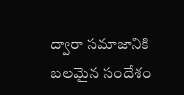ద్వారా సమాజానికి బలమైన సందేశం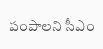పంపాలని సీఎం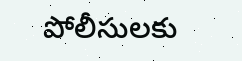పోలీసులకు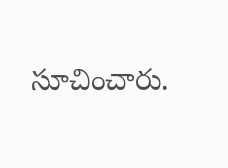సూచించారు.